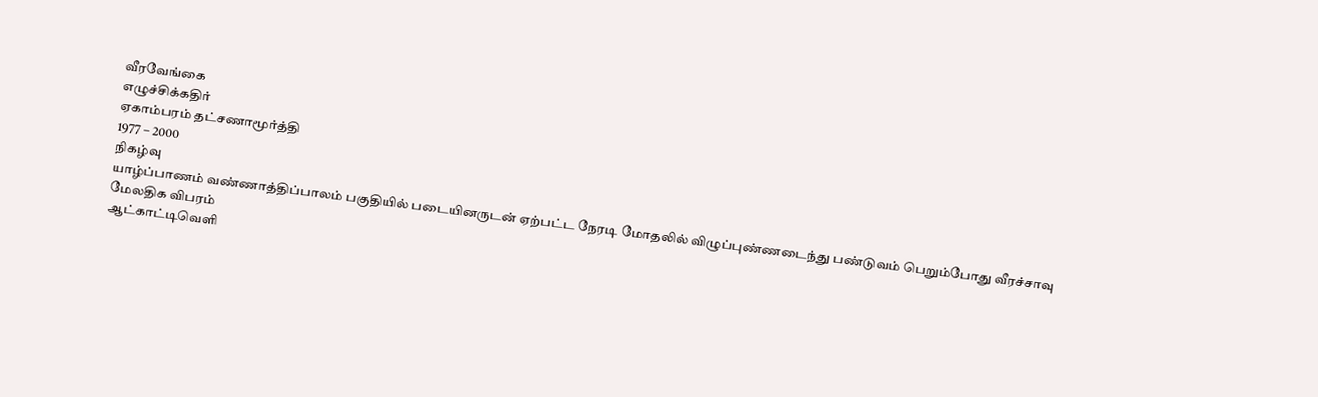வீரவேங்கை
எழுச்சிக்கதிர்
ஏகாம்பரம் தட்சணாமூர்த்தி
1977 – 2000
நிகழ்வு
யாழ்ப்பாணம் வண்ணாத்திப்பாலம் பகுதியில் படையினருடன் ஏற்பட்ட நேரடி மோதலில் விழுப்புண்ணடைந்து பண்டுவம் பெறும்போது வீரச்சாவு
மேலதிக விபரம்
ஆட்காட்டிவெளி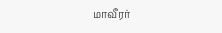மாவீரர்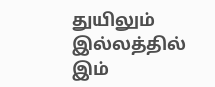துயிலும் இல்லத்தில் இம்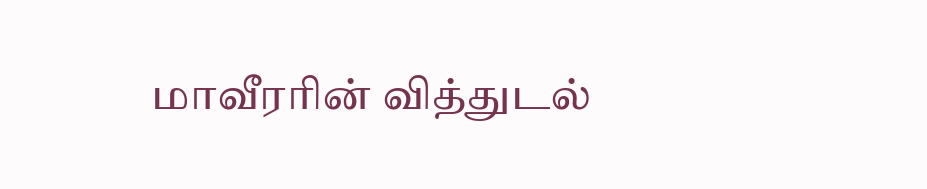மாவீரரின் வித்துடல்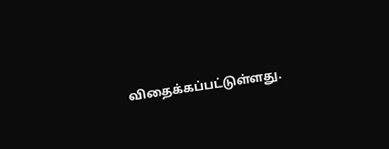விதைக்கப்பட்டுள்ளது.